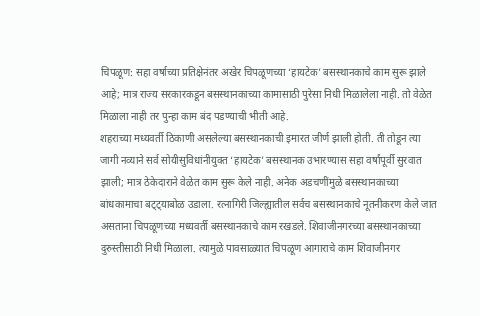चिपळूण: सहा वर्षाच्या प्रतिक्षेनंतर अखेर चिपळूणच्या ‘हायटेक’ बसस्थानकाचे काम सुरू झाले आहे; मात्र राज्य सरकारकडून बसस्थानकाच्या कामासाठी पुरेसा निधी मिळालेला नाही. तो वेळेत मिळाला नाही तर पुन्हा काम बंद पडण्याची भीती आहे.
शहराच्या मध्यवर्ती ठिकाणी असलेल्या बसस्थानकाची इमारत जीर्ण झाली होती. ती तोडून त्या जागी नव्याने सर्व सोयीसुविधांनीयुक्त ‘हायटेक’ बसस्थानक उभारण्यास सहा वर्षांपूर्वी सुरवात झाली; मात्र ठेकेदाराने वेळेत काम सुरू केले नाही. अनेक अडचणींमुळे बसस्थानकाच्या बांधकामाचा बट्ट्याबोळ उडाला. रत्नागिरी जिल्ह्यातील सर्वच बसस्थानकाचे नूतनीकरण केले जात असताना चिपळूणच्या मध्यवर्ती बसस्थानकाचे काम रखडले. शिवाजीनगरच्या बसस्थानकाच्या दुरुस्तीसाठी निधी मिळाला. त्यामुळे पावसाळ्यात चिपळूण आगाराचे काम शिवाजीनगर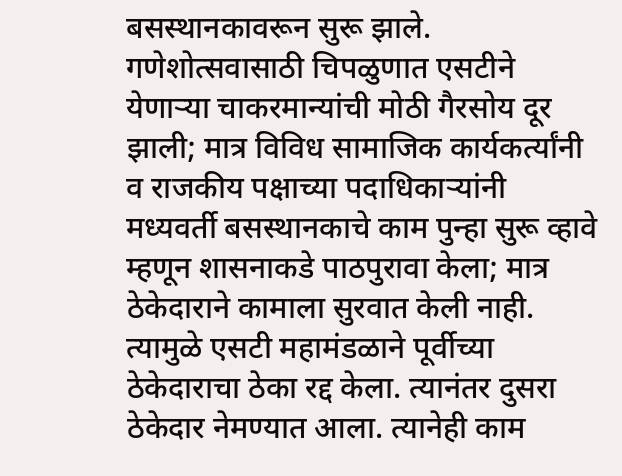बसस्थानकावरून सुरू झाले. गणेशोत्सवासाठी चिपळुणात एसटीने येणाऱ्या चाकरमान्यांची मोठी गैरसोय दूर झाली; मात्र विविध सामाजिक कार्यकर्त्यांनी व राजकीय पक्षाच्या पदाधिकाऱ्यांनी मध्यवर्ती बसस्थानकाचे काम पुन्हा सुरू व्हावे म्हणून शासनाकडे पाठपुरावा केला; मात्र ठेकेदाराने कामाला सुरवात केली नाही. त्यामुळे एसटी महामंडळाने पूर्वीच्या ठेकेदाराचा ठेका रद्द केला. त्यानंतर दुसरा ठेकेदार नेमण्यात आला. त्यानेही काम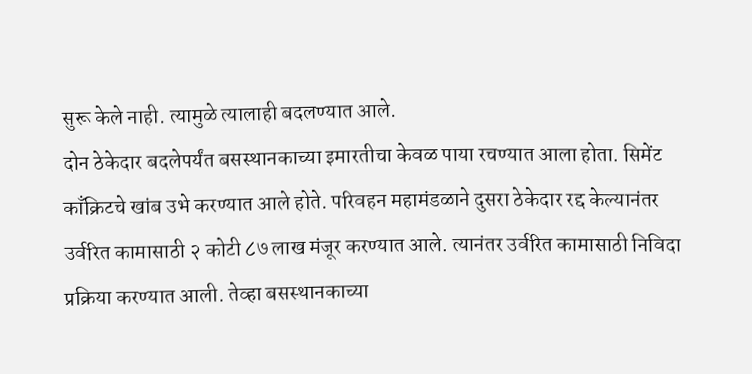सुरू केले नाही. त्यामुळे त्यालाही बदलण्यात आले.
दोन ठेकेदार बदलेपर्यंत बसस्थानकाच्या इमारतीचा केवळ पाया रचण्यात आला होता. सिमेंट काँक्रिटचे खांब उभे करण्यात आले होते. परिवहन महामंडळाने दुसरा ठेकेदार रद्द केल्यानंतर उर्वरित कामासाठी २ कोटी ८७ लाख मंजूर करण्यात आले. त्यानंतर उर्वरित कामासाठी निविदा प्रक्रिया करण्यात आली. तेव्हा बसस्थानकाच्या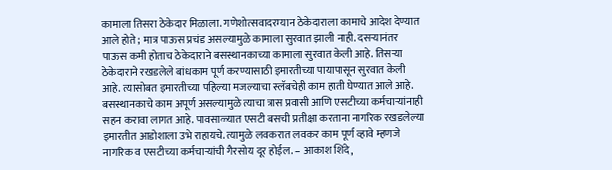कामाला तिसरा ठेकेदार मिळाला. गणेशोत्सवादरम्यान ठेकेदाराला कामाचे आदेश देण्यात आले होते; मात्र पाऊस प्रचंड असल्यामुळे कामाला सुरवात झाली नाही. दसऱ्यानंतर पाऊस कमी होताच ठेकेदाराने बसस्थानकाच्या कामाला सुरवात केली आहे. तिसऱ्या ठेकेदाराने रखडलेले बांधकाम पूर्ण करण्यासाठी इमारतीच्या पायापासून सुरवात केली आहे. त्यासोबत इमारतीच्या पहिल्या मजल्याचा स्लॅबचेही काम हाती घेण्यात आले आहे.
बसस्थानकाचे काम अपूर्ण असल्यामुळे त्याचा त्रास प्रवासी आणि एसटीच्या कर्मचाऱ्यांनाही सहन करावा लागत आहे. पावसाळ्यात एसटी बसची प्रतीक्षा करताना नागरिक रखडलेल्या इमारतीत आडोशाला उभे राहायचे. त्यामुळे लवकरात लवकर काम पूर्ण व्हावे म्हणजे नागरिक व एसटीच्या कर्मचाऱ्यांची गैरसोय दूर होईल. – आकाश शिंदे,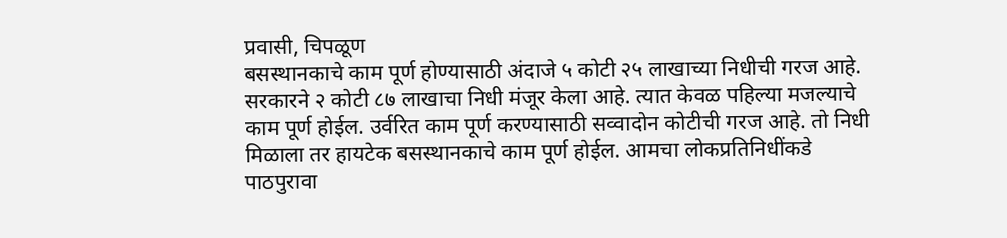प्रवासी, चिपळूण
बसस्थानकाचे काम पूर्ण होण्यासाठी अंदाजे ५ कोटी २५ लाखाच्या निधीची गरज आहे. सरकारने २ कोटी ८७ लाखाचा निधी मंजूर केला आहे. त्यात केवळ पहिल्या मजल्याचे काम पूर्ण होईल. उर्वरित काम पूर्ण करण्यासाठी सव्वादोन कोटीची गरज आहे. तो निधी मिळाला तर हायटेक बसस्थानकाचे काम पूर्ण होईल. आमचा लोकप्रतिनिधींकडे पाठपुरावा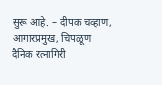सुरू आहे. – दीपक चव्हाण, आगारप्रमुख, चिपळूण
दैनिक रत्नागिरी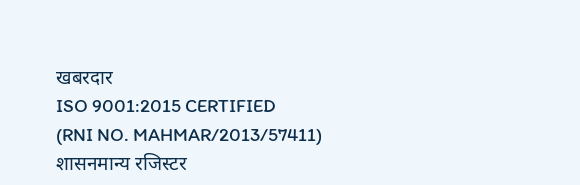खबरदार
ISO 9001:2015 CERTIFIED
(RNI NO. MAHMAR/2013/57411)
शासनमान्य रजिस्टर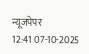न्यूजपेपर
12:41 07-10-2025